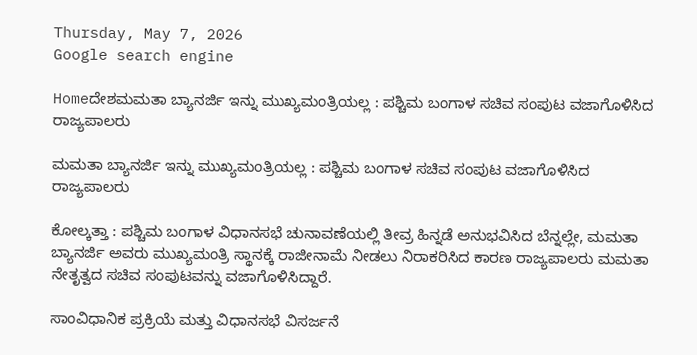Thursday, May 7, 2026
Google search engine

Homeದೇಶಮಮತಾ ಬ್ಯಾನರ್ಜಿ ಇನ್ನು ಮುಖ್ಯಮಂತ್ರಿಯಲ್ಲ : ಪಶ್ಚಿಮ ಬಂಗಾಳ ಸಚಿವ ಸಂಪುಟ ವಜಾಗೊಳಿಸಿದ ರಾಜ್ಯಪಾಲರು

ಮಮತಾ ಬ್ಯಾನರ್ಜಿ ಇನ್ನು ಮುಖ್ಯಮಂತ್ರಿಯಲ್ಲ : ಪಶ್ಚಿಮ ಬಂಗಾಳ ಸಚಿವ ಸಂಪುಟ ವಜಾಗೊಳಿಸಿದ ರಾಜ್ಯಪಾಲರು

ಕೋಲ್ಕತ್ತಾ : ಪಶ್ಚಿಮ ಬಂಗಾಳ ವಿಧಾನಸಭೆ ಚುನಾವಣೆಯಲ್ಲಿ ತೀವ್ರ ಹಿನ್ನಡೆ ಅನುಭವಿಸಿದ ಬೆನ್ನಲ್ಲೇ, ಮಮತಾ ಬ್ಯಾನರ್ಜಿ ಅವರು ಮುಖ್ಯಮಂತ್ರಿ ಸ್ಥಾನಕ್ಕೆ ರಾಜೀನಾಮೆ ನೀಡಲು ನಿರಾಕರಿಸಿದ ಕಾರಣ ರಾಜ್ಯಪಾಲರು ಮಮತಾ ನೇತೃತ್ವದ ಸಚಿವ ಸಂಪುಟವನ್ನು ವಜಾಗೊಳಿಸಿದ್ದಾರೆ.

ಸಾಂವಿಧಾನಿಕ ಪ್ರಕ್ರಿಯೆ ಮತ್ತು ವಿಧಾನಸಭೆ ವಿಸರ್ಜನೆ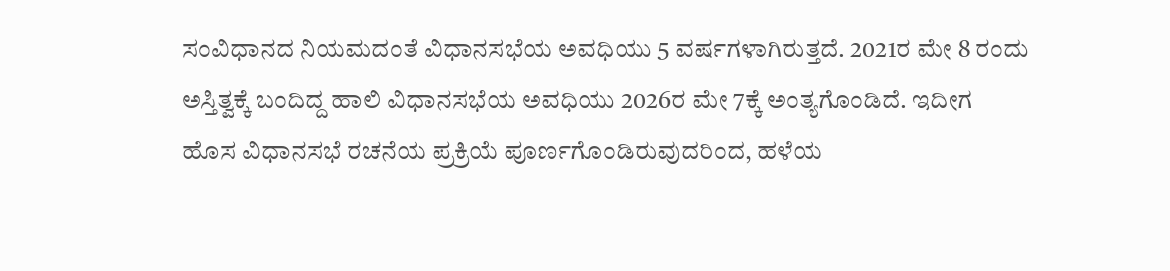ಸಂವಿಧಾನದ ನಿಯಮದಂತೆ ವಿಧಾನಸಭೆಯ ಅವಧಿಯು 5 ವರ್ಷಗಳಾಗಿರುತ್ತದೆ. 2021ರ ಮೇ 8 ರಂದು ಅಸ್ತಿತ್ವಕ್ಕೆ ಬಂದಿದ್ದ ಹಾಲಿ ವಿಧಾನಸಭೆಯ ಅವಧಿಯು 2026ರ ಮೇ 7ಕ್ಕೆ ಅಂತ್ಯಗೊಂಡಿದೆ. ಇದೀಗ ಹೊಸ ವಿಧಾನಸಭೆ ರಚನೆಯ ಪ್ರಕ್ರಿಯೆ ಪೂರ್ಣಗೊಂಡಿರುವುದರಿಂದ, ಹಳೆಯ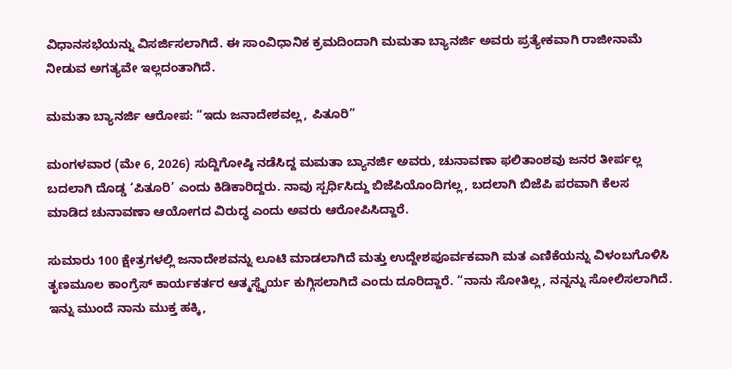ವಿಧಾನಸಭೆಯನ್ನು ವಿಸರ್ಜಿಸಲಾಗಿದೆ. ಈ ಸಾಂವಿಧಾನಿಕ ಕ್ರಮದಿಂದಾಗಿ ಮಮತಾ ಬ್ಯಾನರ್ಜಿ ಅವರು ಪ್ರತ್ಯೇಕವಾಗಿ ರಾಜೀನಾಮೆ ನೀಡುವ ಅಗತ್ಯವೇ ಇಲ್ಲದಂತಾಗಿದೆ.

ಮಮತಾ ಬ್ಯಾನರ್ಜಿ ಆರೋಪ: “ಇದು ಜನಾದೇಶವಲ್ಲ, ಪಿತೂರಿ”

ಮಂಗಳವಾರ (ಮೇ 6, 2026) ಸುದ್ದಿಗೋಷ್ಠಿ ನಡೆಸಿದ್ದ ಮಮತಾ ಬ್ಯಾನರ್ಜಿ ಅವರು, ಚುನಾವಣಾ ಫಲಿತಾಂಶವು ಜನರ ತೀರ್ಪಲ್ಲ ಬದಲಾಗಿ ದೊಡ್ಡ ‘ಪಿತೂರಿ’ ಎಂದು ಕಿಡಿಕಾರಿದ್ದರು. ನಾವು ಸ್ಪರ್ಧಿಸಿದ್ದು ಬಿಜೆಪಿಯೊಂದಿಗಲ್ಲ, ಬದಲಾಗಿ ಬಿಜೆಪಿ ಪರವಾಗಿ ಕೆಲಸ ಮಾಡಿದ ಚುನಾವಣಾ ಆಯೋಗದ ವಿರುದ್ಧ ಎಂದು ಅವರು ಆರೋಪಿಸಿದ್ದಾರೆ.

ಸುಮಾರು 100 ಕ್ಷೇತ್ರಗಳಲ್ಲಿ ಜನಾದೇಶವನ್ನು ಲೂಟಿ ಮಾಡಲಾಗಿದೆ ಮತ್ತು ಉದ್ದೇಶಪೂರ್ವಕವಾಗಿ ಮತ ಎಣಿಕೆಯನ್ನು ವಿಳಂಬಗೊಳಿಸಿ ತೃಣಮೂಲ ಕಾಂಗ್ರೆಸ್ ಕಾರ್ಯಕರ್ತರ ಆತ್ಮಸ್ಥೈರ್ಯ ಕುಗ್ಗಿಸಲಾಗಿದೆ ಎಂದು ದೂರಿದ್ದಾರೆ. “ನಾನು ಸೋತಿಲ್ಲ, ನನ್ನನ್ನು ಸೋಲಿಸಲಾಗಿದೆ. ಇನ್ನು ಮುಂದೆ ನಾನು ಮುಕ್ತ ಹಕ್ಕಿ,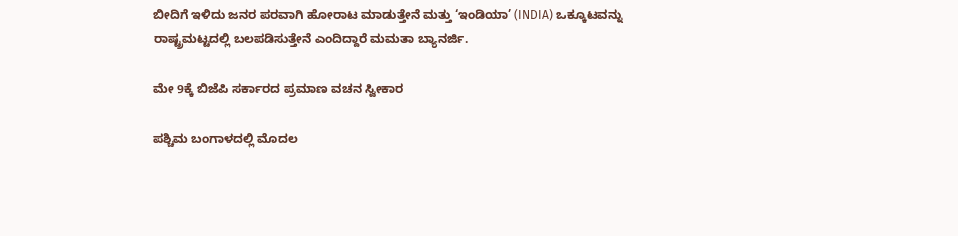ಬೀದಿಗೆ ಇಳಿದು ಜನರ ಪರವಾಗಿ ಹೋರಾಟ ಮಾಡುತ್ತೇನೆ ಮತ್ತು ‘ಇಂಡಿಯಾ’ (INDIA) ಒಕ್ಕೂಟವನ್ನು ರಾಷ್ಟ್ರಮಟ್ಟದಲ್ಲಿ ಬಲಪಡಿಸುತ್ತೇನೆ ಎಂದಿದ್ದಾರೆ ಮಮತಾ ಬ್ಯಾನರ್ಜಿ.

ಮೇ 9ಕ್ಕೆ ಬಿಜೆಪಿ ಸರ್ಕಾರದ ಪ್ರಮಾಣ ವಚನ ಸ್ವೀಕಾರ

ಪಶ್ಚಿಮ ಬಂಗಾಳದಲ್ಲಿ ಮೊದಲ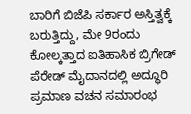ಬಾರಿಗೆ ಬಿಜೆಪಿ ಸರ್ಕಾರ ಅಸ್ತಿತ್ವಕ್ಕೆ ಬರುತ್ತಿದ್ದು, ಮೇ 9ರಂದು ಕೋಲ್ಕತ್ತಾದ ಐತಿಹಾಸಿಕ ಬ್ರಿಗೇಡ್ ಪೆರೇಡ್ ಮೈದಾನದಲ್ಲಿ ಅದ್ಧೂರಿ ಪ್ರಮಾಣ ವಚನ ಸಮಾರಂಭ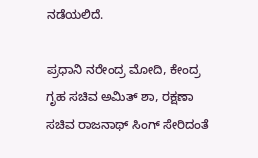ನಡೆಯಲಿದೆ.

ಪ್ರಧಾನಿ ನರೇಂದ್ರ ಮೋದಿ, ಕೇಂದ್ರ ಗೃಹ ಸಚಿವ ಅಮಿತ್ ಶಾ, ರಕ್ಷಣಾ ಸಚಿವ ರಾಜನಾಥ್ ಸಿಂಗ್ ಸೇರಿದಂತೆ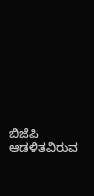ಬಿಜೆಪಿ ಆಡಳಿತವಿರುವ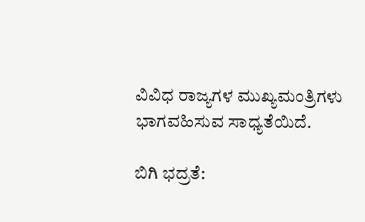ವಿವಿಧ ರಾಜ್ಯಗಳ ಮುಖ್ಯಮಂತ್ರಿಗಳು ಭಾಗವಹಿಸುವ ಸಾಧ್ಯತೆಯಿದೆ.

ಬಿಗಿ ಭದ್ರತೆ: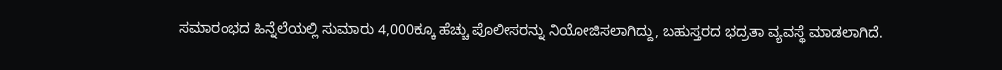ಸಮಾರಂಭದ ಹಿನ್ನೆಲೆಯಲ್ಲಿ ಸುಮಾರು 4,000ಕ್ಕೂ ಹೆಚ್ಚು ಪೊಲೀಸರನ್ನು ನಿಯೋಜಿಸಲಾಗಿದ್ದು, ಬಹುಸ್ತರದ ಭದ್ರತಾ ವ್ಯವಸ್ಥೆ ಮಾಡಲಾಗಿದೆ.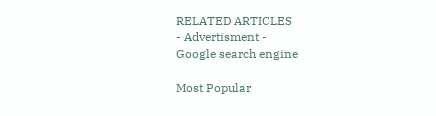RELATED ARTICLES
- Advertisment -
Google search engine

Most Popular